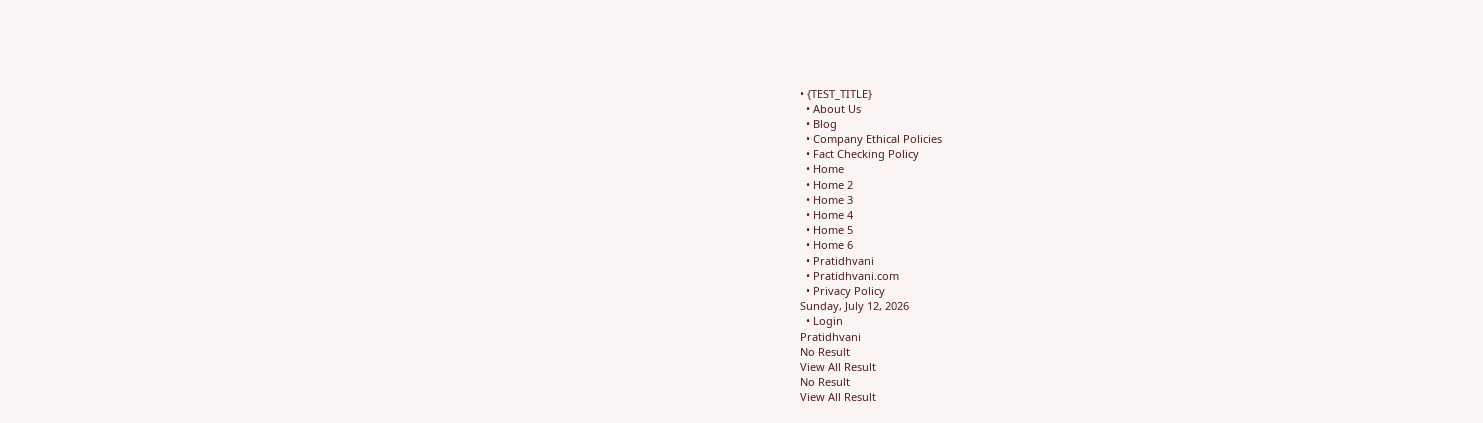• {TEST_TITLE}
  • About Us
  • Blog
  • Company Ethical Policies
  • Fact Checking Policy
  • Home
  • Home 2
  • Home 3
  • Home 4
  • Home 5
  • Home 6
  • Pratidhvani
  • Pratidhvani.com
  • Privacy Policy
Sunday, July 12, 2026
  • Login
Pratidhvani
No Result
View All Result
No Result
View All Result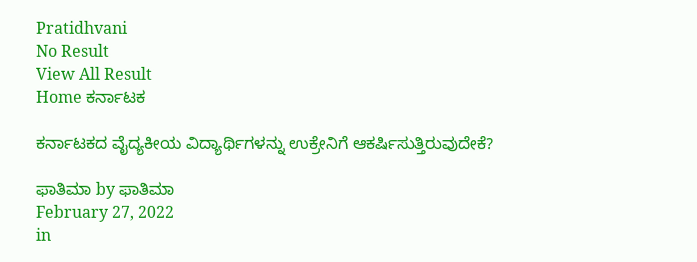Pratidhvani
No Result
View All Result
Home ಕರ್ನಾಟಕ

ಕರ್ನಾಟಕದ ವೈದ್ಯಕೀಯ ವಿದ್ಯಾರ್ಥಿಗಳನ್ನು ಉಕ್ರೇನಿಗೆ ಆಕರ್ಷಿಸುತ್ತಿರುವುದೇಕೆ?

ಫಾತಿಮಾ by ಫಾತಿಮಾ
February 27, 2022
in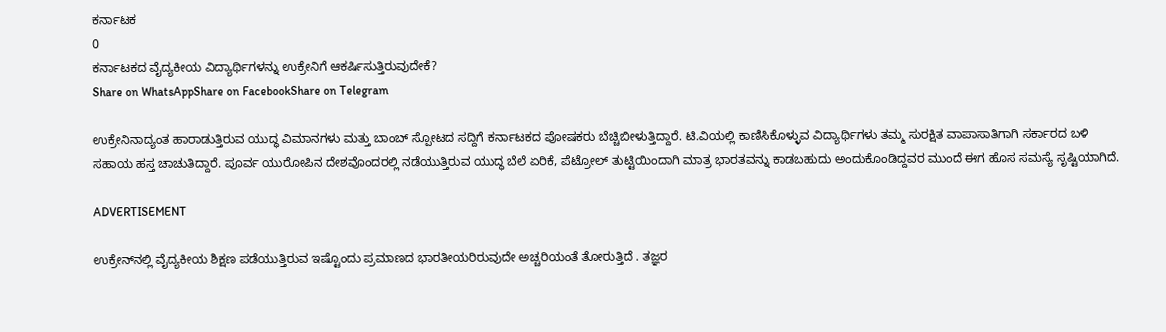ಕರ್ನಾಟಕ
0
ಕರ್ನಾಟಕದ ವೈದ್ಯಕೀಯ ವಿದ್ಯಾರ್ಥಿಗಳನ್ನು ಉಕ್ರೇನಿಗೆ ಆಕರ್ಷಿಸುತ್ತಿರುವುದೇಕೆ?
Share on WhatsAppShare on FacebookShare on Telegram

ಉಕ್ರೇನಿನಾದ್ಯಂತ ಹಾರಾಡುತ್ತಿರುವ ಯುದ್ಧ ವಿಮಾನಗಳು ಮತ್ತು ಬಾಂಬ್ ಸ್ಪೋಟದ ಸದ್ದಿಗೆ ಕರ್ನಾಟಕದ ಪೋಷಕರು ಬೆಚ್ಚಿಬೀಳುತ್ತಿದ್ದಾರೆ. ಟಿ.ವಿಯಲ್ಲಿ ಕಾಣಿಸಿಕೊಳ್ಳುವ ವಿದ್ಯಾರ್ಥಿಗಳು ತಮ್ಮ ಸುರಕ್ಷಿತ ವಾಪಾಸಾತಿಗಾಗಿ ಸರ್ಕಾರದ ಬಳಿ ಸಹಾಯ ಹಸ್ತ ಚಾಚುತಿದ್ದಾರೆ. ಪೂರ್ವ ಯುರೋಪಿನ ದೇಶವೊಂದರಲ್ಲಿ ನಡೆಯುತ್ತಿರುವ ಯುದ್ಧ ಬೆಲೆ ಏರಿಕೆ, ಪೆಟ್ರೋಲ್ ತುಟ್ಟಿಯಿಂದಾಗಿ ಮಾತ್ರ ಭಾರತವನ್ನು ಕಾಡಬಹುದು ಅಂದುಕೊಂಡಿದ್ದವರ ಮುಂದೆ ಈಗ ಹೊಸ ಸಮಸ್ಯೆ ಸೃಷ್ಟಿಯಾಗಿದೆ.

ADVERTISEMENT

ಉಕ್ರೇನ್‌ನಲ್ಲಿ ವೈದ್ಯಕೀಯ ಶಿಕ್ಷಣ ಪಡೆಯುತ್ತಿರುವ ಇಷ್ಟೊಂದು ಪ್ರಮಾಣದ ಭಾರತೀಯರಿರುವುದೇ ಅಚ್ಚರಿಯಂತೆ ತೋರುತ್ತಿದೆ . ತಜ್ಞರ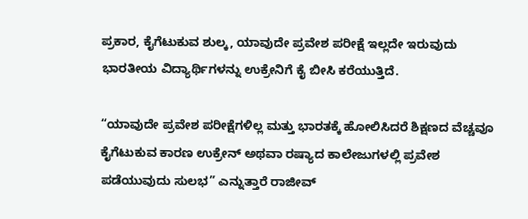ಪ್ರಕಾರ, ಕೈಗೆಟುಕುವ ಶುಲ್ಕ, ಯಾವುದೇ ಪ್ರವೇಶ ಪರೀಕ್ಷೆ ಇಲ್ಲದೇ ಇರುವುದು ಭಾರತೀಯ ವಿದ್ಯಾರ್ಥಿಗಳನ್ನು ಉಕ್ರೇನಿಗೆ ಕೈ ಬೀಸಿ ಕರೆಯುತ್ತಿದೆ.

“ಯಾವುದೇ ಪ್ರವೇಶ ಪರೀಕ್ಷೆಗಳಿಲ್ಲ ಮತ್ತು ಭಾರತಕ್ಕೆ ಹೋಲಿಸಿದರೆ ಶಿಕ್ಷಣದ ವೆಚ್ಚವೂ ಕೈಗೆಟುಕುವ ಕಾರಣ ಉಕ್ರೇನ್ ಅಥವಾ ರಷ್ಯಾದ ಕಾಲೇಜುಗಳಲ್ಲಿ ಪ್ರವೇಶ ಪಡೆಯುವುದು ಸುಲಭ” ಎನ್ನುತ್ತಾರೆ ರಾಜೀವ್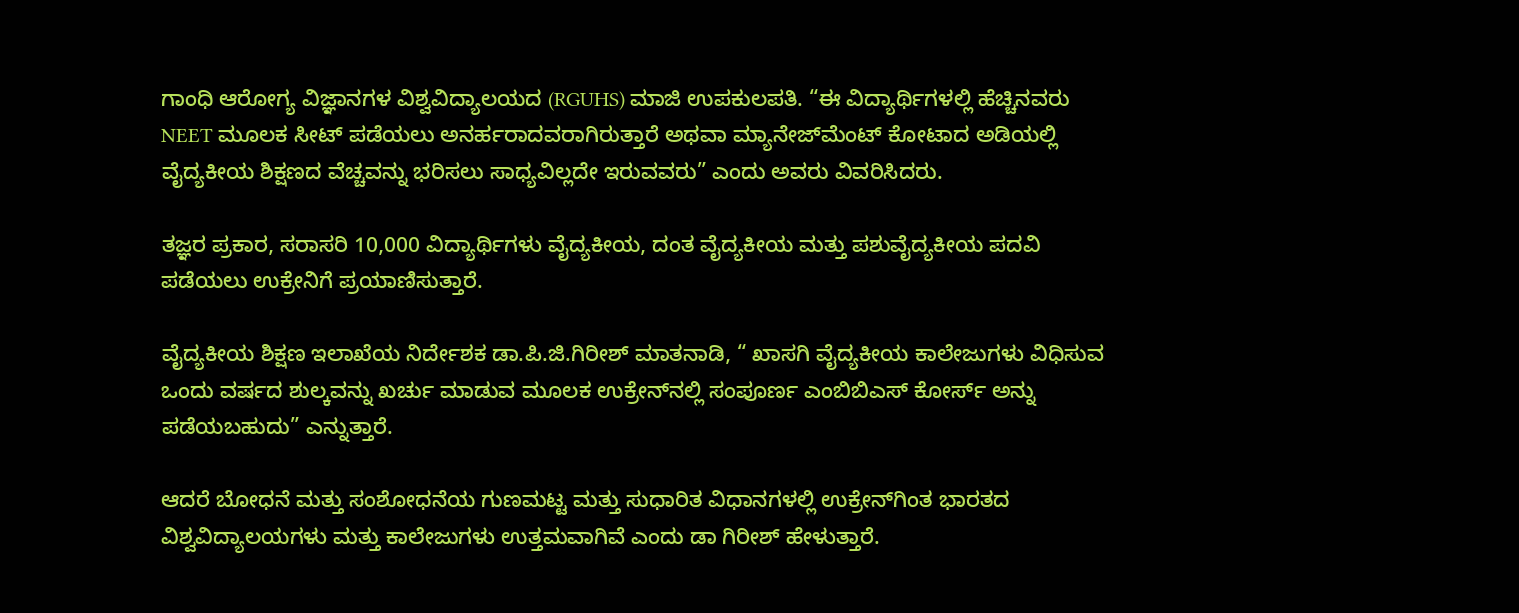ಗಾಂಧಿ ಆರೋಗ್ಯ ವಿಜ್ಞಾನಗಳ ವಿಶ್ವವಿದ್ಯಾಲಯದ (RGUHS) ಮಾಜಿ ಉಪಕುಲಪತಿ. “ಈ ವಿದ್ಯಾರ್ಥಿಗಳಲ್ಲಿ ಹೆಚ್ಚಿನವರು NEET ಮೂಲಕ ಸೀಟ್ ಪಡೆಯಲು ಅನರ್ಹರಾದವರಾಗಿರುತ್ತಾರೆ ಅಥವಾ ಮ್ಯಾನೇಜ್‌ಮೆಂಟ್ ಕೋಟಾದ ಅಡಿಯಲ್ಲಿ ವೈದ್ಯಕೀಯ ಶಿಕ್ಷಣದ ವೆಚ್ಚವನ್ನು ಭರಿಸಲು ಸಾಧ್ಯವಿಲ್ಲದೇ ಇರುವವರು” ಎಂದು ಅವರು ವಿವರಿಸಿದರು.

ತಜ್ಞರ ಪ್ರಕಾರ, ಸರಾಸರಿ 10,000 ವಿದ್ಯಾರ್ಥಿಗಳು ವೈದ್ಯಕೀಯ, ದಂತ ವೈದ್ಯಕೀಯ ಮತ್ತು ಪಶುವೈದ್ಯಕೀಯ ಪದವಿ ಪಡೆಯಲು ಉಕ್ರೇನಿಗೆ ಪ್ರಯಾಣಿಸುತ್ತಾರೆ.

ವೈದ್ಯಕೀಯ ಶಿಕ್ಷಣ ಇಲಾಖೆಯ ನಿರ್ದೇಶಕ ಡಾ.ಪಿ.ಜಿ.ಗಿರೀಶ್ ಮಾತನಾಡಿ, “ ಖಾಸಗಿ ವೈದ್ಯಕೀಯ ಕಾಲೇಜುಗಳು ವಿಧಿಸುವ ಒಂದು ವರ್ಷದ ಶುಲ್ಕವನ್ನು ಖರ್ಚು ಮಾಡುವ ಮೂಲಕ ಉಕ್ರೇನ್‌ನಲ್ಲಿ ಸಂಪೂರ್ಣ ಎಂಬಿಬಿಎಸ್ ಕೋರ್ಸ್ ಅನ್ನು ಪಡೆಯಬಹುದು” ಎನ್ನುತ್ತಾರೆ.

ಆದರೆ ಬೋಧನೆ ಮತ್ತು ಸಂಶೋಧನೆಯ ಗುಣಮಟ್ಟ ಮತ್ತು ಸುಧಾರಿತ ವಿಧಾನಗಳಲ್ಲಿ ಉಕ್ರೇನ್‌ಗಿಂತ ಭಾರತದ ವಿಶ್ವವಿದ್ಯಾಲಯಗಳು ಮತ್ತು ಕಾಲೇಜುಗಳು ಉತ್ತಮವಾಗಿವೆ ಎಂದು ಡಾ ಗಿರೀಶ್ ಹೇಳುತ್ತಾರೆ.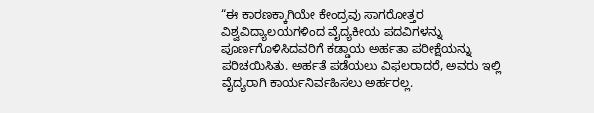“ಈ ಕಾರಣಕ್ಕಾಗಿಯೇ ಕೇಂದ್ರವು ಸಾಗರೋತ್ತರ ವಿಶ್ವವಿದ್ಯಾಲಯಗಳಿಂದ ವೈದ್ಯಕೀಯ ಪದವಿಗಳನ್ನು ಪೂರ್ಣಗೊಳಿಸಿದವರಿಗೆ ಕಡ್ಡಾಯ ಅರ್ಹತಾ ಪರೀಕ್ಷೆಯನ್ನು ಪರಿಚಯಿಸಿತು. ಅರ್ಹತೆ ಪಡೆಯಲು ವಿಫಲರಾದರೆ, ಅವರು ಇಲ್ಲಿ ವೈದ್ಯರಾಗಿ ಕಾರ್ಯನಿರ್ವಹಿಸಲು ಅರ್ಹರಲ್ಲ.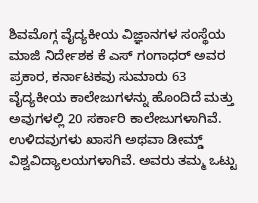ಶಿವಮೊಗ್ಗ ವೈದ್ಯಕೀಯ ವಿಜ್ಞಾನಗಳ ಸಂಸ್ಥೆಯ ಮಾಜಿ ನಿರ್ದೇಶಕ ಕೆ ಎಸ್ ಗಂಗಾಧರ್ ಅವರ ಪ್ರಕಾರ, ಕರ್ನಾಟಕವು ಸುಮಾರು 63 ವೈದ್ಯಕೀಯ ಕಾಲೇಜುಗಳನ್ನು ಹೊಂದಿದೆ ಮತ್ತು ಅವುಗಳಲ್ಲಿ 20 ಸರ್ಕಾರಿ ಕಾಲೇಜುಗಳಾಗಿವೆ. ಉಳಿದವುಗಳು ಖಾಸಗಿ ಅಥವಾ ಡೀಮ್ಡ್ ವಿಶ್ವವಿದ್ಯಾಲಯಗಳಾಗಿವೆ. ಅವರು ತಮ್ಮ ಒಟ್ಟು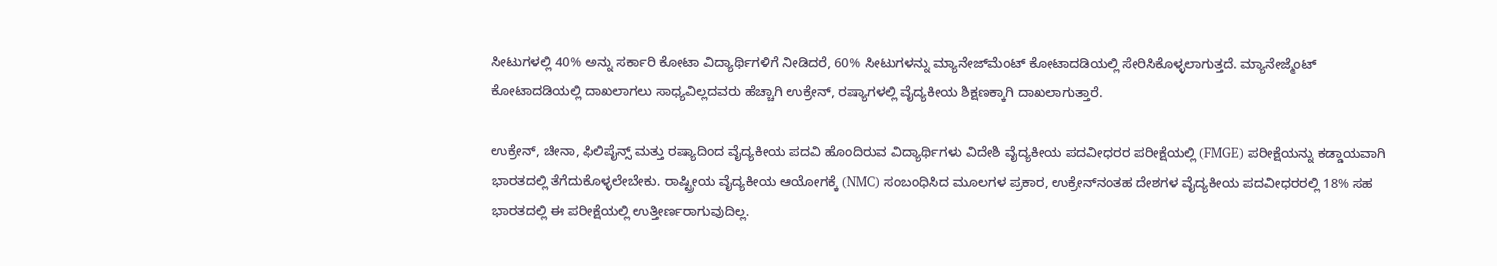ಸೀಟುಗಳಲ್ಲಿ 40% ಅನ್ನು ಸರ್ಕಾರಿ ಕೋಟಾ ವಿದ್ಯಾರ್ಥಿಗಳಿಗೆ ನೀಡಿದರೆ, 60% ಸೀಟುಗಳನ್ನು ಮ್ಯಾನೇಜ್‌ಮೆಂಟ್ ಕೋಟಾದಡಿಯಲ್ಲಿ ಸೇರಿಸಿಕೊಳ್ಳಲಾಗುತ್ತದೆ. ಮ್ಯಾನೇಜ್ಮೆಂಟ್ ಕೋಟಾದಡಿಯಲ್ಲಿ ದಾಖಲಾಗಲು ಸಾಧ್ಯವಿಲ್ಲದವರು ಹೆಚ್ಚಾಗಿ ಉಕ್ರೇನ್, ರಷ್ಯಾಗಳಲ್ಲಿ ವೈದ್ಯಕೀಯ ಶಿಕ್ಷಣಕ್ಕಾಗಿ ದಾಖಲಾಗುತ್ತಾರೆ.

ಉಕ್ರೇನ್, ಚೀನಾ, ಫಿಲಿಪೈನ್ಸ್ ಮತ್ತು ರಷ್ಯಾದಿಂದ ವೈದ್ಯಕೀಯ ಪದವಿ ಹೊಂದಿರುವ ವಿದ್ಯಾರ್ಥಿಗಳು ವಿದೇಶಿ ವೈದ್ಯಕೀಯ ಪದವೀಧರರ ಪರೀಕ್ಷೆಯಲ್ಲಿ (FMGE) ಪರೀಕ್ಷೆಯನ್ನು ಕಡ್ಡಾಯವಾಗಿ ಭಾರತದಲ್ಲಿ ತೆಗೆದುಕೊಳ್ಳಲೇಬೇಕು. ರಾಷ್ಟ್ರೀಯ ವೈದ್ಯಕೀಯ ಆಯೋಗಕ್ಕೆ (NMC) ಸಂಬಂಧಿಸಿದ ಮೂಲಗಳ ಪ್ರಕಾರ, ಉಕ್ರೇನ್‌ನಂತಹ ದೇಶಗಳ ವೈದ್ಯಕೀಯ ಪದವೀಧರರಲ್ಲಿ 18% ಸಹ ಭಾರತದಲ್ಲಿ ಈ ಪರೀಕ್ಷೆಯಲ್ಲಿ ಉತ್ತೀರ್ಣರಾಗುವುದಿಲ್ಲ.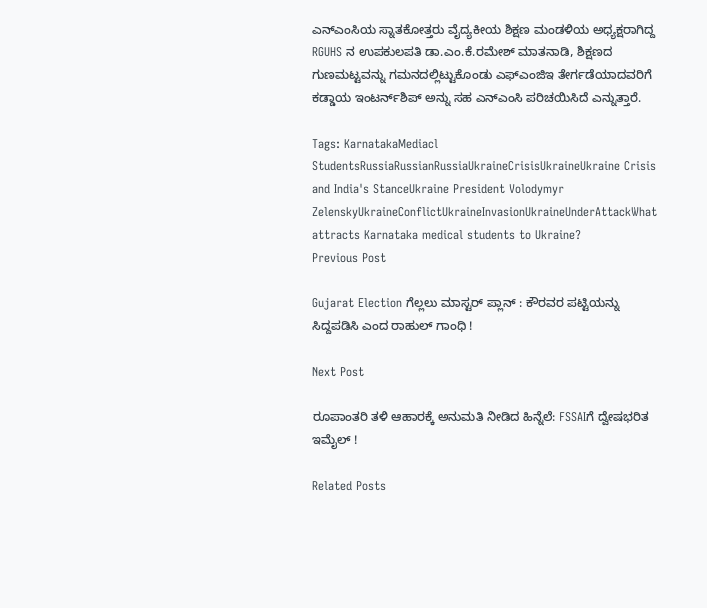ಎನ್‌ಎಂಸಿಯ ಸ್ನಾತಕೋತ್ತರು ವೈದ್ಯಕೀಯ ಶಿಕ್ಷಣ ಮಂಡಳಿಯ ಅಧ್ಯಕ್ಷರಾಗಿದ್ದ RGUHS ನ ಉಪಕುಲಪತಿ ಡಾ.ಎಂ.ಕೆ.ರಮೇಶ್ ಮಾತನಾಡಿ, ಶಿಕ್ಷಣದ ಗುಣಮಟ್ಟವನ್ನು ಗಮನದಲ್ಲಿಟ್ಟುಕೊಂಡು ಎಫ್‌ಎಂಜಿಇ ತೇರ್ಗಡೆಯಾದವರಿಗೆ ಕಡ್ಡಾಯ ಇಂಟರ್ನ್‌ಶಿಪ್ ಅನ್ನು ಸಹ ಎನ್‌ಎಂಸಿ ಪರಿಚಯಿಸಿದೆ ಎನ್ನುತ್ತಾರೆ.

Tags: KarnatakaMediacl StudentsRussiaRussianRussiaUkraineCrisisUkraineUkraine Crisis and India's StanceUkraine President Volodymyr ZelenskyUkraineConflictUkraineInvasionUkraineUnderAttackWhat attracts Karnataka medical students to Ukraine?
Previous Post

Gujarat Election ಗೆಲ್ಲಲು ಮಾಸ್ಟರ್ ಪ್ಲಾನ್ : ಕೌರವರ ಪಟ್ಟಿಯನ್ನು ಸಿದ್ದಪಡಿಸಿ ಎಂದ ರಾಹುಲ್ ಗಾಂಧಿ !

Next Post

ರೂಪಾಂತರಿ ತಳಿ ಆಹಾರಕ್ಕೆ ಅನುಮತಿ ನೀಡಿದ ಹಿನ್ನೆಲೆ: FSSAIಗೆ ದ್ವೇಷಭರಿತ ಇಮೈಲ್ !

Related Posts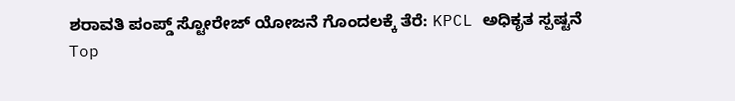ಶರಾವತಿ ಪಂಪ್ಡ್ ಸ್ಟೋರೇಜ್ ಯೋಜನೆ ಗೊಂದಲಕ್ಕೆ ತೆರೆ: KPCL ಅಧಿಕೃತ ಸ್ಪಷ್ಟನೆ
Top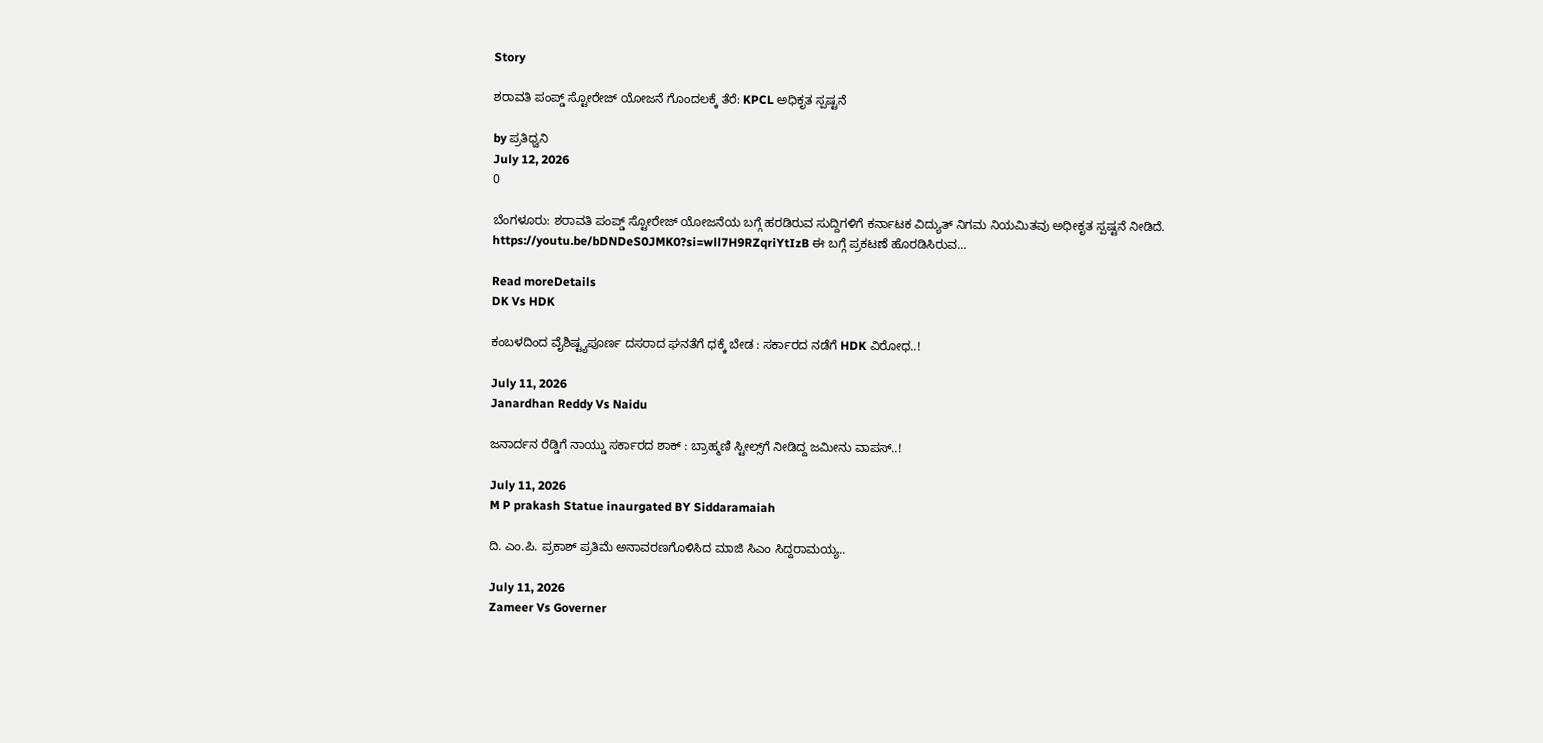Story

ಶರಾವತಿ ಪಂಪ್ಡ್ ಸ್ಟೋರೇಜ್ ಯೋಜನೆ ಗೊಂದಲಕ್ಕೆ ತೆರೆ: KPCL ಅಧಿಕೃತ ಸ್ಪಷ್ಟನೆ

by ಪ್ರತಿಧ್ವನಿ
July 12, 2026
0

ಬೆಂಗಳೂರು: ಶರಾವತಿ ಪಂಪ್ಡ್ ಸ್ಟೋರೇಜ್ ಯೋಜನೆಯ ಬಗ್ಗೆ ಹರಡಿರುವ ಸುದ್ದಿಗಳಿಗೆ ಕರ್ನಾಟಕ ವಿದ್ಯುತ್ ನಿಗಮ ನಿಯಮಿತವು ಅಧೀಕೃತ ಸ್ಪಷ್ಟನೆ ನೀಡಿದೆ. https://youtu.be/bDNDeS0JMK0?si=wll7H9RZqriYtIzB ಈ ಬಗ್ಗೆ ಪ್ರಕಟಣೆ ಹೊರಡಿಸಿರುವ...

Read moreDetails
DK Vs HDK

ಕಂಬಳದಿಂದ ವೈಶಿಷ್ಟ್ಯಪೂರ್ಣ ದಸರಾದ ಘನತೆಗೆ ಧಕ್ಕೆ ಬೇಡ : ಸರ್ಕಾರದ ನಡೆಗೆ HDK ವಿರೋಧ..!

July 11, 2026
Janardhan Reddy Vs Naidu

ಜನಾರ್ದನ ರೆಡ್ಡಿಗೆ ನಾಯ್ಡು ಸರ್ಕಾರದ ಶಾಕ್‌ : ಬ್ರಾಹ್ಮಣಿ ಸ್ಟೀಲ್ಸ್‌ಗೆ ನೀಡಿದ್ದ ಜಮೀನು ವಾಪಸ್..!

July 11, 2026
M P prakash Statue inaurgated BY Siddaramaiah

ದಿ. ಎಂ.ಪಿ. ಪ್ರಕಾಶ್‌ ಪ್ರತಿಮೆ ಅನಾವರಣಗೊಳಿಸಿದ ಮಾಜಿ ಸಿಎಂ ಸಿದ್ದರಾಮಯ್ಯ..

July 11, 2026
Zameer Vs Governer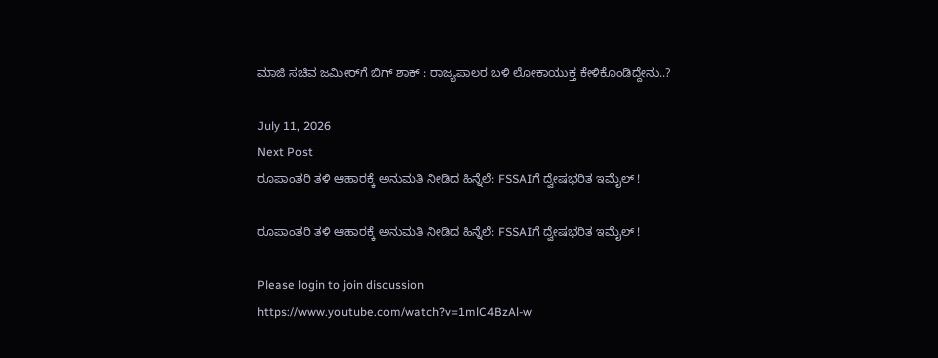ಮಾಜಿ ಸಚಿವ ಜಮೀರ್‌ಗೆ ಬಿಗ್‌ ಶಾಕ್‌ : ರಾಜ್ಯಪಾಲರ ಬಳಿ ಲೋಕಾಯುಕ್ತ ಕೇಳಿಕೊಂಡಿದ್ದೇನು..?

July 11, 2026
Next Post
ರೂಪಾಂತರಿ ತಳಿ ಆಹಾರಕ್ಕೆ ಅನುಮತಿ ನೀಡಿದ ಹಿನ್ನೆಲೆ: FSSAIಗೆ ದ್ವೇಷಭರಿತ ಇಮೈಲ್ !

ರೂಪಾಂತರಿ ತಳಿ ಆಹಾರಕ್ಕೆ ಅನುಮತಿ ನೀಡಿದ ಹಿನ್ನೆಲೆ: FSSAIಗೆ ದ್ವೇಷಭರಿತ ಇಮೈಲ್ !

Please login to join discussion
https://www.youtube.com/watch?v=1mlC4BzAl-w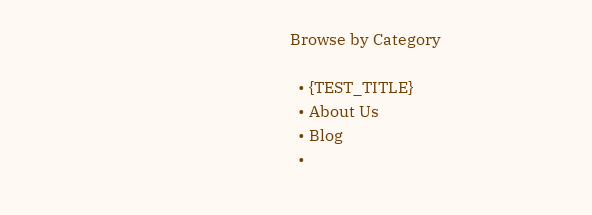Browse by Category

  • {TEST_TITLE}
  • About Us
  • Blog
  •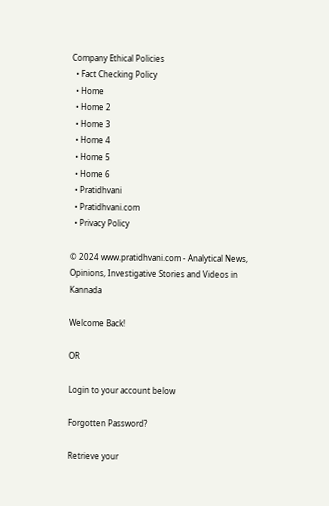Company Ethical Policies
  • Fact Checking Policy
  • Home
  • Home 2
  • Home 3
  • Home 4
  • Home 5
  • Home 6
  • Pratidhvani
  • Pratidhvani.com
  • Privacy Policy

© 2024 www.pratidhvani.com - Analytical News, Opinions, Investigative Stories and Videos in Kannada

Welcome Back!

OR

Login to your account below

Forgotten Password?

Retrieve your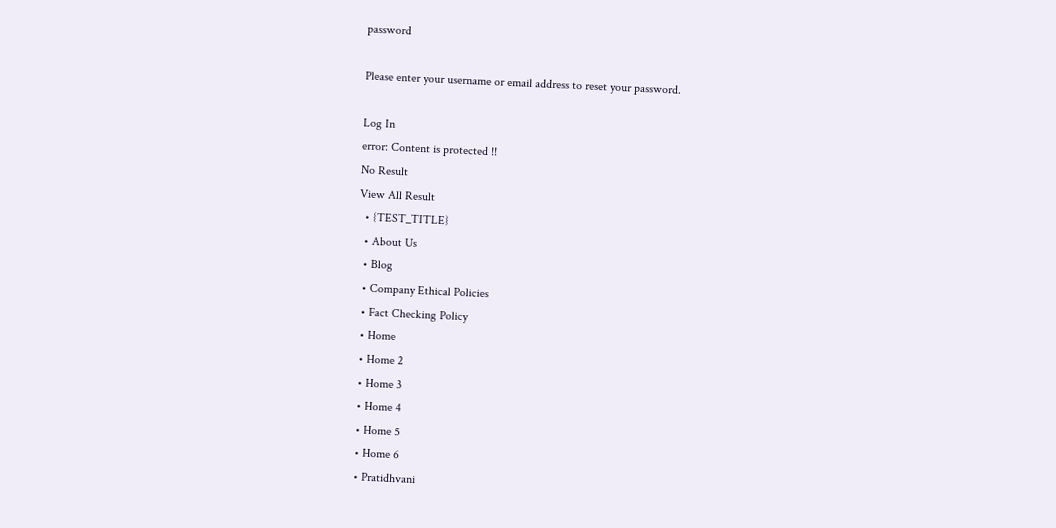password

Please enter your username or email address to reset your password.

Log In
error: Content is protected !!
No Result
View All Result
  • {TEST_TITLE}
  • About Us
  • Blog
  • Company Ethical Policies
  • Fact Checking Policy
  • Home
  • Home 2
  • Home 3
  • Home 4
  • Home 5
  • Home 6
  • Pratidhvani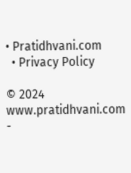• Pratidhvani.com
  • Privacy Policy

© 2024 www.pratidhvani.com -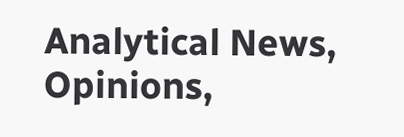Analytical News, Opinions,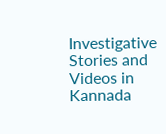Investigative Stories and Videos in Kannada